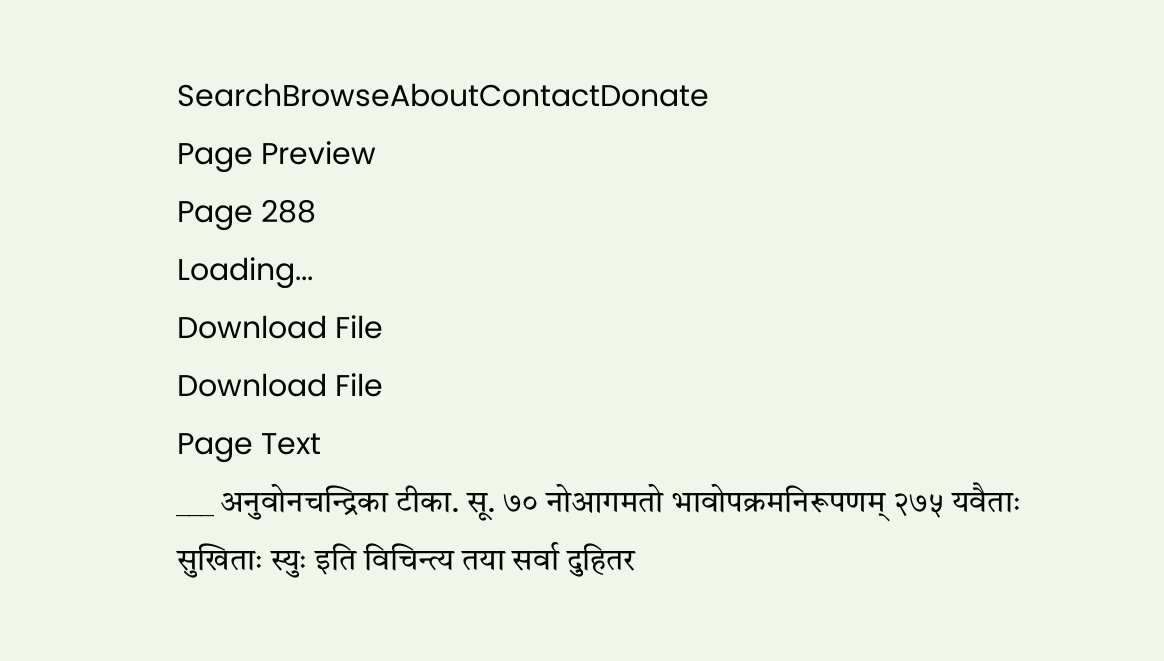SearchBrowseAboutContactDonate
Page Preview
Page 288
Loading...
Download File
Download File
Page Text
___ अनुवोनचन्द्रिका टीका. सू. ७० नोआगमतो भावोपक्रमनिरूपणम् २७५ यवैताः सुखिताः स्युः इति विचिन्त्य तया सर्वा दुहितर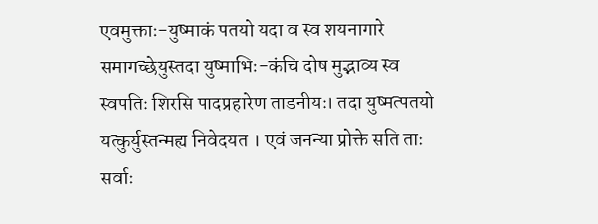एवमुक्ताः-युष्माकं पतयो यदा व स्व शयनागारे समागच्छेयुस्तदा युष्माभिः-कंचि दोष मुद्भाव्य स्व स्वपतिः शिरसि पादप्रहारेण ताडनीयः। तदा युष्मत्पतयो यत्कुर्युस्तन्मह्य निवेदयत । एवं जनन्या प्रोक्ते सति ताः सर्वाः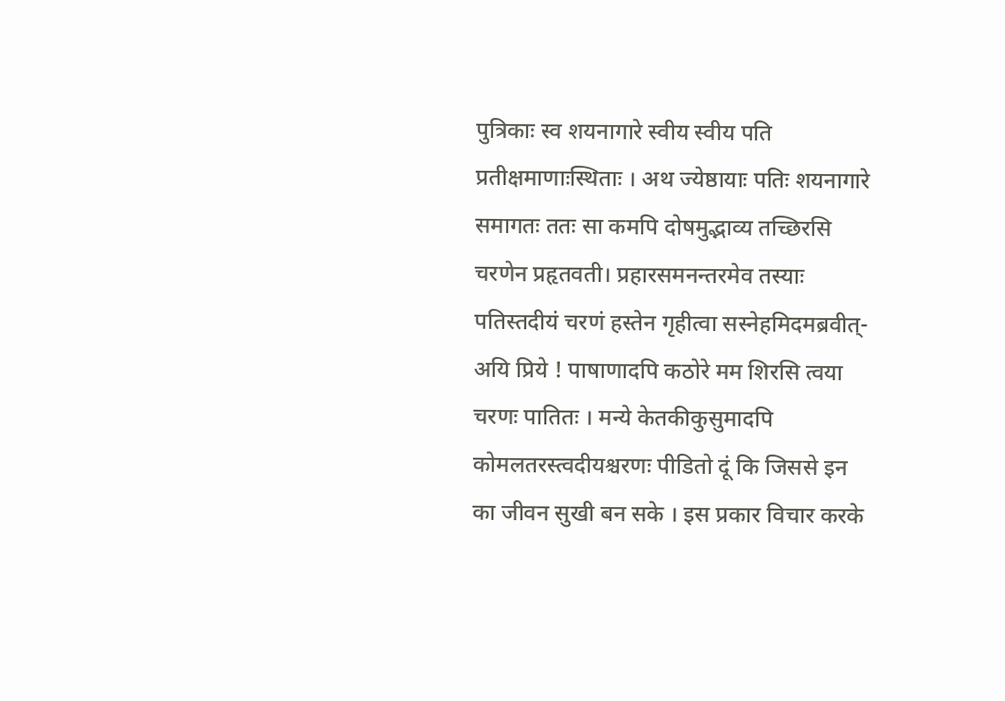पुत्रिकाः स्व शयनागारे स्वीय स्वीय पति प्रतीक्षमाणाःस्थिताः । अथ ज्येष्ठायाः पतिः शयनागारे समागतः ततः सा कमपि दोषमुद्भाव्य तच्छिरसि चरणेन प्रहृतवती। प्रहारसमनन्तरमेव तस्याः पतिस्तदीयं चरणं हस्तेन गृहीत्वा सस्नेहमिदमब्रवीत्-अयि प्रिये ! पाषाणादपि कठोरे मम शिरसि त्वया चरणः पातितः । मन्ये केतकीकुसुमादपि कोमलतरस्त्वदीयश्चरणः पीडितो दूं कि जिससे इन का जीवन सुखी बन सके । इस प्रकार विचार करके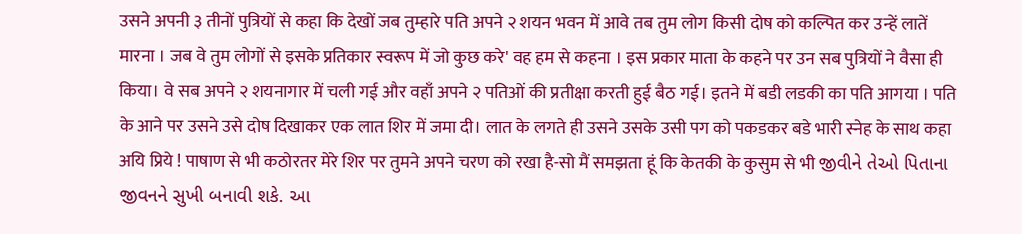उसने अपनी ३ तीनों पुत्रियों से कहा कि देखों जब तुम्हारे पति अपने २ शयन भवन में आवे तब तुम लोग किसी दोष को कल्पित कर उन्हें लातें मारना । जब वे तुम लोगों से इसके प्रतिकार स्वरूप में जो कुछ करे' वह हम से कहना । इस प्रकार माता के कहने पर उन सब पुत्रियों ने वैसा ही किया। वे सब अपने २ शयनागार में चली गई और वहाँ अपने २ पतिओं की प्रतीक्षा करती हुई बैठ गई। इतने में बडी लडकी का पति आगया । पति के आने पर उसने उसे दोष दिखाकर एक लात शिर में जमा दी। लात के लगते ही उसने उसके उसी पग को पकडकर बडे भारी स्नेह के साथ कहा अयि प्रिये ! पाषाण से भी कठोरतर मेरे शिर पर तुमने अपने चरण को रखा है-सो मैं समझता हूं कि केतकी के कुसुम से भी જીવીને તેઓ પિતાના જીવનને સુખી બનાવી શકે. આ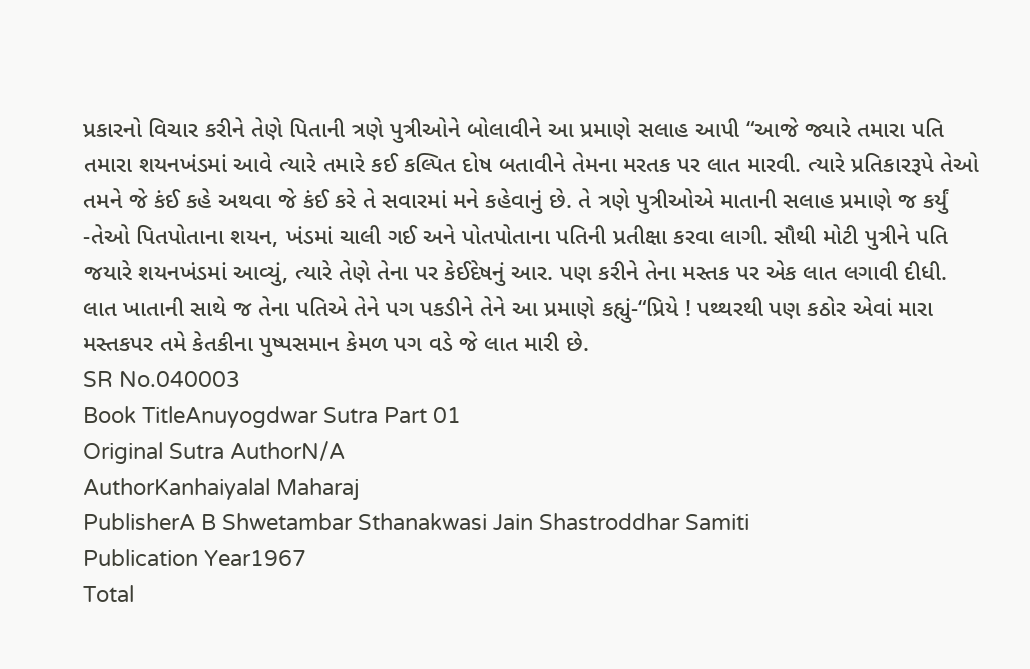પ્રકારનો વિચાર કરીને તેણે પિતાની ત્રણે પુત્રીઓને બોલાવીને આ પ્રમાણે સલાહ આપી “આજે જ્યારે તમારા પતિ તમારા શયનખંડમાં આવે ત્યારે તમારે કઈ કલ્પિત દોષ બતાવીને તેમના મરતક પર લાત મારવી. ત્યારે પ્રતિકારરૂપે તેઓ તમને જે કંઈ કહે અથવા જે કંઈ કરે તે સવારમાં મને કહેવાનું છે. તે ત્રણે પુત્રીઓએ માતાની સલાહ પ્રમાણે જ કર્યું -તેઓ પિતપોતાના શયન, ખંડમાં ચાલી ગઈ અને પોતપોતાના પતિની પ્રતીક્ષા કરવા લાગી. સૌથી મોટી પુત્રીને પતિ જયારે શયનખંડમાં આવ્યું, ત્યારે તેણે તેના પર કેઈદેષનું આર. પણ કરીને તેના મસ્તક પર એક લાત લગાવી દીધી. લાત ખાતાની સાથે જ તેના પતિએ તેને પગ પકડીને તેને આ પ્રમાણે કહ્યું-“પ્રિયે ! પથ્થરથી પણ કઠોર એવાં મારા મસ્તકપર તમે કેતકીના પુષ્પસમાન કેમળ પગ વડે જે લાત મારી છે.
SR No.040003
Book TitleAnuyogdwar Sutra Part 01
Original Sutra AuthorN/A
AuthorKanhaiyalal Maharaj
PublisherA B Shwetambar Sthanakwasi Jain Shastroddhar Samiti
Publication Year1967
Total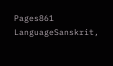Pages861
LanguageSanskrit,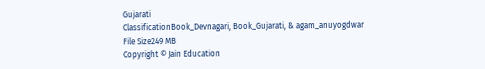Gujarati
ClassificationBook_Devnagari, Book_Gujarati, & agam_anuyogdwar
File Size249 MB
Copyright © Jain Education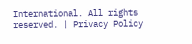International. All rights reserved. | Privacy Policy